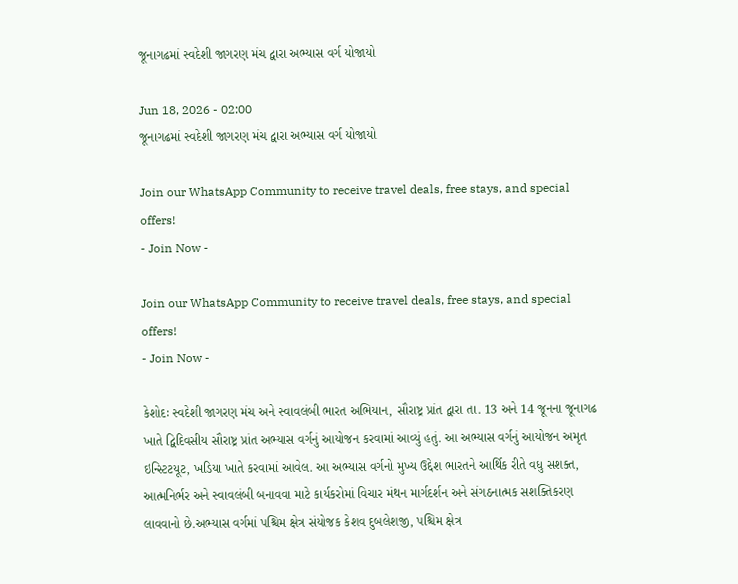જૂનાગઢમાં સ્વદેશી જાગરણ મંચ દ્વારા અભ્યાસ વર્ગ યોજાયો

Jun 18, 2026 - 02:00
જૂનાગઢમાં સ્વદેશી જાગરણ મંચ દ્વારા અભ્યાસ વર્ગ યોજાયો

Join our WhatsApp Community to receive travel deals, free stays, and special offers!
- Join Now -

Join our WhatsApp Community to receive travel deals, free stays, and special offers!
- Join Now -

કેશોદઃ સ્વદેશી જાગરણ મંચ અને સ્વાવલંબી ભારત અભિયાન, સૌરાષ્ટ્ર પ્રાંત દ્વારા તા. 13 અને 14 જૂનના જૂનાગઢ ખાતે દ્વિદિવસીય સૌરાષ્ટ્ર પ્રાંત અભ્યાસ વર્ગનું આયોજન કરવામાં આવ્યું હતું. આ અભ્યાસ વર્ગનું આયોજન અમૃત ઇન્સ્ટિટયૂટ, ખડિયા ખાતે કરવામાં આવેલ. આ અભ્યાસ વર્ગનો મુખ્ય ઉદ્દેશ ભારતને આર્થિક રીતે વધુ સશક્ત, આત્મનિર્ભર અને સ્વાવલંબી બનાવવા માટે કાર્યકરોમાં વિચાર મંથન માર્ગદર્શન અને સંગઠનાત્મક સશક્તિકરણ લાવવાનો છે.અભ્યાસ વર્ગમાં પશ્ચિમ ક્ષેત્ર સંયોજક કેશવ દુબલેશજી, પશ્ચિમ ક્ષેત્ર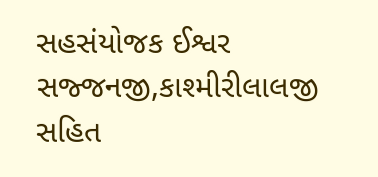સહસંયોજક ઈશ્વર સજ્જનજી,કાશ્મીરીલાલજી સહિત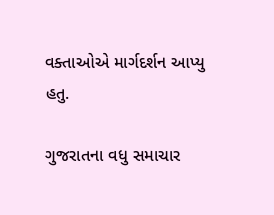વક્તાઓએ માર્ગદર્શન આપ્યુ હતુ.

ગુજરાતના વધુ સમાચાર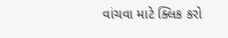વાંચવા માટે ક્લિક કરો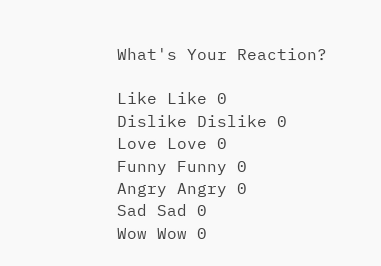What's Your Reaction?

Like Like 0
Dislike Dislike 0
Love Love 0
Funny Funny 0
Angry Angry 0
Sad Sad 0
Wow Wow 0